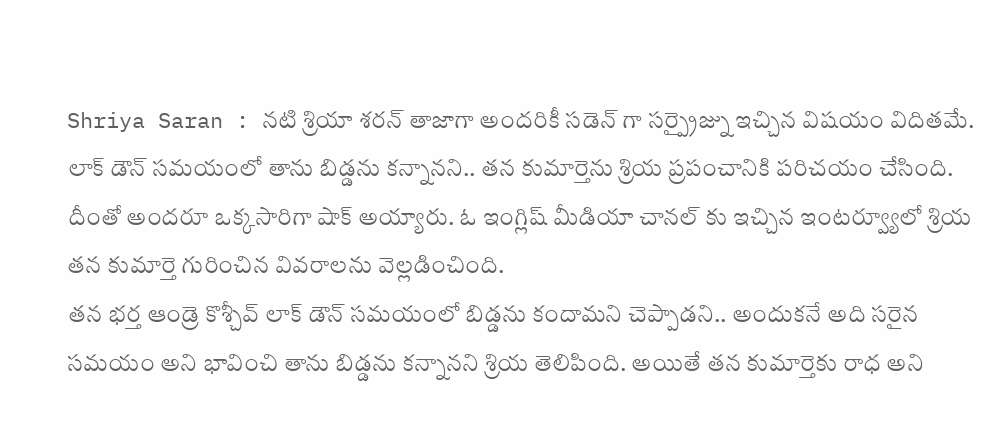Shriya Saran : నటి శ్రియా శరన్ తాజాగా అందరికీ సడెన్ గా సర్ప్రైజ్ను ఇచ్చిన విషయం విదితమే. లాక్ డౌన్ సమయంలో తాను బిడ్డను కన్నానని.. తన కుమార్తెను శ్రియ ప్రపంచానికి పరిచయం చేసింది. దీంతో అందరూ ఒక్కసారిగా షాక్ అయ్యారు. ఓ ఇంగ్లిష్ మీడియా చానల్ కు ఇచ్చిన ఇంటర్వ్యూలో శ్రియ తన కుమార్తె గురించిన వివరాలను వెల్లడించింది.
తన భర్త ఆండ్రె కొశ్చీవ్ లాక్ డౌన్ సమయంలో బిడ్డను కందామని చెప్పాడని.. అందుకనే అది సరైన సమయం అని భావించి తాను బిడ్డను కన్నానని శ్రియ తెలిపింది. అయితే తన కుమార్తెకు రాధ అని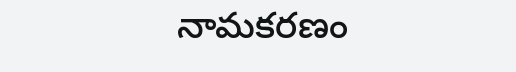నామకరణం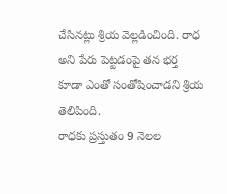చేసినట్లు శ్రియ వెల్లడించింది. రాధ అని పేరు పెట్టడంపై తన భర్త కూడా ఎంతో సంతోషించాడని శ్రియ తెలిపింది.
రాధకు ప్రస్తుతం 9 నెలల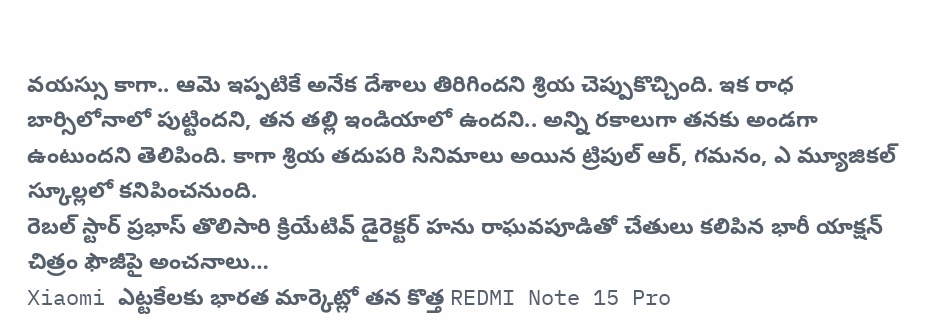వయస్సు కాగా.. ఆమె ఇప్పటికే అనేక దేశాలు తిరిగిందని శ్రియ చెప్పుకొచ్చింది. ఇక రాధ బార్సిలోనాలో పుట్టిందని, తన తల్లి ఇండియాలో ఉందని.. అన్ని రకాలుగా తనకు అండగా ఉంటుందని తెలిపింది. కాగా శ్రియ తదుపరి సినిమాలు అయిన ట్రిపుల్ ఆర్, గమనం, ఎ మ్యూజికల్ స్కూల్లలో కనిపించనుంది.
రెబల్ స్టార్ ప్రభాస్ తొలిసారి క్రియేటివ్ డైరెక్టర్ హను రాఘవపూడితో చేతులు కలిపిన భారీ యాక్షన్ చిత్రం ఫౌజీపై అంచనాలు…
Xiaomi ఎట్టకేలకు భారత మార్కెట్లో తన కొత్త REDMI Note 15 Pro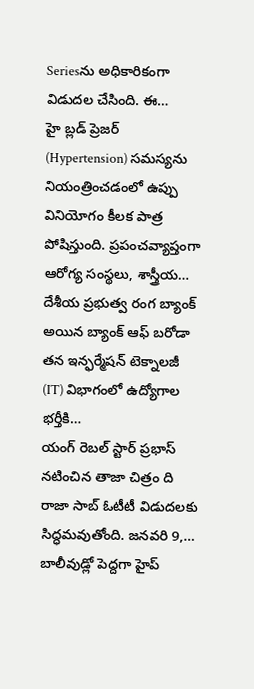Seriesను అధికారికంగా విడుదల చేసింది. ఈ…
హై బ్లడ్ ప్రెజర్ (Hypertension) సమస్యను నియంత్రించడంలో ఉప్పు వినియోగం కీలక పాత్ర పోషిస్తుంది. ప్రపంచవ్యాప్తంగా ఆరోగ్య సంస్థలు, శాస్త్రీయ…
దేశీయ ప్రభుత్వ రంగ బ్యాంక్ అయిన బ్యాంక్ ఆఫ్ బరోడా తన ఇన్ఫర్మేషన్ టెక్నాలజీ (IT) విభాగంలో ఉద్యోగాల భర్తీకి…
యంగ్ రెబల్ స్టార్ ప్రభాస్ నటించిన తాజా చిత్రం ది రాజా సాబ్ ఓటీటీ విడుదలకు సిద్ధమవుతోంది. జనవరి 9,…
బాలీవుడ్లో పెద్దగా హైప్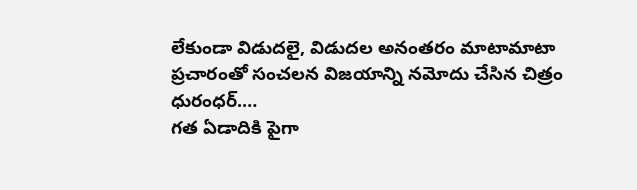లేకుండా విడుదలై, విడుదల అనంతరం మాటామాటా ప్రచారంతో సంచలన విజయాన్ని నమోదు చేసిన చిత్రం ధురంధర్.…
గత ఏడాదికి పైగా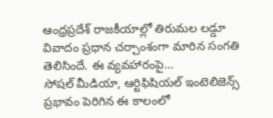ఆంధ్రప్రదేశ్ రాజకీయాల్లో తిరుమల లడ్డూ వివాదం ప్రధాన చర్చాంశంగా మారిన సంగతి తెలిసిందే. ఈ వ్యవహారంపై…
సోషల్ మీడియా, ఆర్టిఫిషియల్ ఇంటెలిజెన్స్ ప్రభావం పెరిగిన ఈ కాలంలో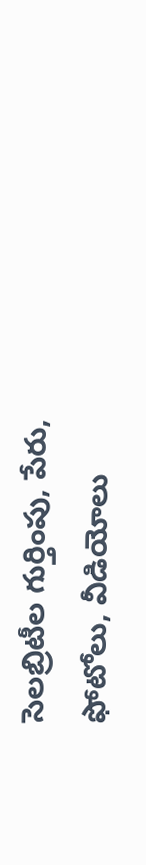సెలబ్రిటీల గుర్తింపు, పేరు, ఫోటోలు, వీడియోలు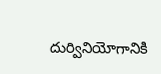దుర్వినియోగానికి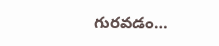గురవడం…